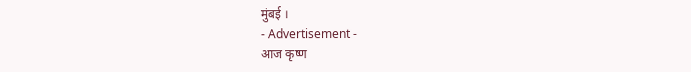मुंबई ।
- Advertisement -
आज कृष्ण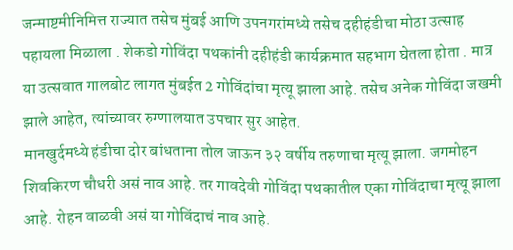जन्माष्टमीनिमित्त राज्यात तसेच मुंबई आणि उपनगरांमध्ये तसेच दहीहंडीचा मोठा उत्साह पहायला मिळाला . शेकडो गोविंदा पथकांनी दहीहंडी कार्यक्रमात सहभाग घेतला होता . मात्र या उत्सवात गालबोट लागत मुंबईत 2 गोविंदांचा मृत्यू झाला आहे. तसेच अनेक गोविंदा जखमी झाले आहेत, त्यांच्यावर रुग्णालयात उपचार सुर आहेत.
मानखुर्दमध्ये हंडीचा दोर बांधताना तोल जाऊन ३२ वर्षीय तरुणाचा मृत्यू झाला. जगमोहन शिवकिरण चौधरी असं नाव आहे. तर गावदेवी गोविंदा पथकातील एका गोविंदाचा मृत्यू झाला आहे. रोहन वाळवी असं या गोविंदाचं नाव आहे.